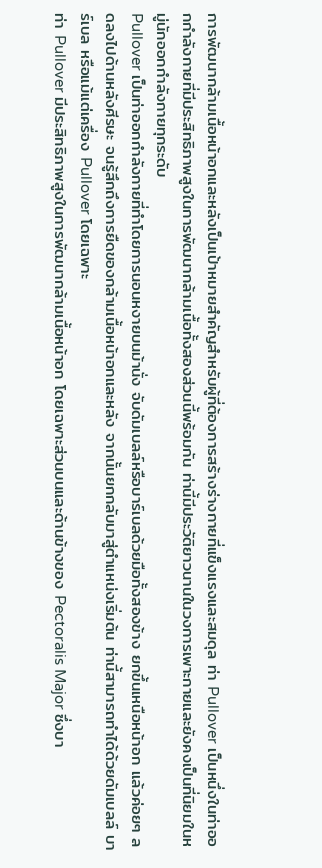การพัฒนากล้ามเนื้อหน้าอกและหลังเป็นเป้าหมายสำคัญสำหรับผู้ที่ต้องการสร้างร่างกายที่แข็งแรงและสมดุล ท่า Pullover เป็นหนึ่งในท่าออกกำลังกายที่มีประสิทธิภาพสูงในการพัฒนากล้ามเนื้อทั้งสองส่วนนี้พร้อมกัน ท่านี้มีประวัติยาวนานในวงการเพาะกายและยังคงเป็นที่นิยมในหมู่นักออกกำลังกายทุกระดับ
Pullover เป็นท่าออกกำลังกายที่ทำโดยการนอนหงายบนม้านั่ง จับดัมเบลล์หรือบาร์เบลด้วยมือทั้งสองข้าง ยกขึ้นเหนือหน้าอก แล้วค่อยๆ ลดลงไปด้านหลังศีรษะ จนรู้สึกถึงการยืดของกล้ามเนื้อหน้าอกและหลัง จากนั้นยกกลับมาสู่ตำแหน่งเริ่มต้น ท่านี้สามารถทำได้ด้วยดัมเบลล์ บาร์เบล หรือแม้แต่เครื่อง Pullover โดยเฉพาะ
ท่า Pullover มีประสิทธิภาพสูงในการพัฒนากล้ามเนื้อหน้าอก โดยเฉพาะส่วนบนและด้านข้างของ Pectoralis Major ซึ่งบา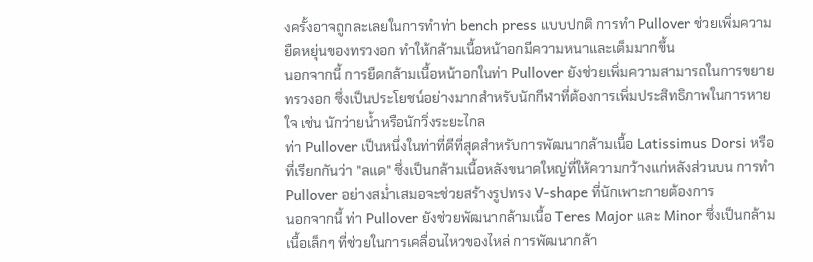งครั้งอาจถูกละเลยในการทำท่า bench press แบบปกติ การทำ Pullover ช่วยเพิ่มความยืดหยุ่นของทรวงอก ทำให้กล้ามเนื้อหน้าอกมีความหนาและเต็มมากขึ้น
นอกจากนี้ การยืดกล้ามเนื้อหน้าอกในท่า Pullover ยังช่วยเพิ่มความสามารถในการขยายทรวงอก ซึ่งเป็นประโยชน์อย่างมากสำหรับนักกีฬาที่ต้องการเพิ่มประสิทธิภาพในการหายใจ เช่น นักว่ายน้ำหรือนักวิ่งระยะไกล
ท่า Pullover เป็นหนึ่งในท่าที่ดีที่สุดสำหรับการพัฒนากล้ามเนื้อ Latissimus Dorsi หรือที่เรียกกันว่า "ลแด" ซึ่งเป็นกล้ามเนื้อหลังขนาดใหญ่ที่ให้ความกว้างแก่หลังส่วนบน การทำ Pullover อย่างสม่ำเสมอจะช่วยสร้างรูปทรง V-shape ที่นักเพาะกายต้องการ
นอกจากนี้ ท่า Pullover ยังช่วยพัฒนากล้ามเนื้อ Teres Major และ Minor ซึ่งเป็นกล้ามเนื้อเล็กๆ ที่ช่วยในการเคลื่อนไหวของไหล่ การพัฒนากล้า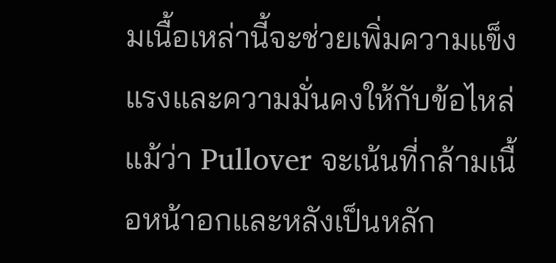มเนื้อเหล่านี้จะช่วยเพิ่มความแข็งแรงและความมั่นคงให้กับข้อไหล่
แม้ว่า Pullover จะเน้นที่กล้ามเนื้อหน้าอกและหลังเป็นหลัก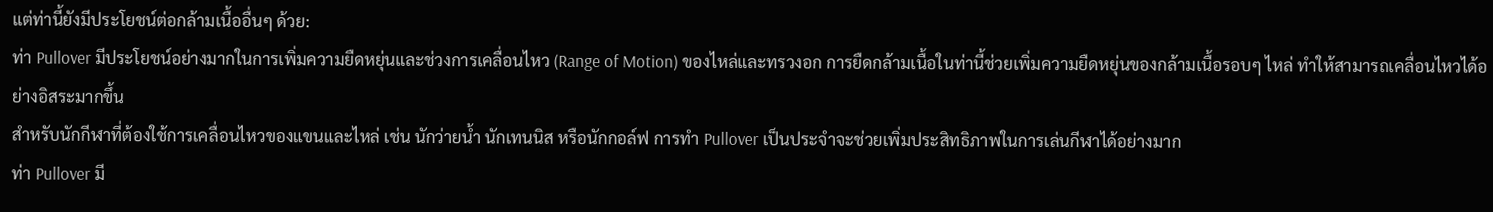แต่ท่านี้ยังมีประโยชน์ต่อกล้ามเนื้ออื่นๆ ด้วย:
ท่า Pullover มีประโยชน์อย่างมากในการเพิ่มความยืดหยุ่นและช่วงการเคลื่อนไหว (Range of Motion) ของไหล่และทรวงอก การยืดกล้ามเนื้อในท่านี้ช่วยเพิ่มความยืดหยุ่นของกล้ามเนื้อรอบๆ ไหล่ ทำให้สามารถเคลื่อนไหวได้อย่างอิสระมากขึ้น
สำหรับนักกีฬาที่ต้องใช้การเคลื่อนไหวของแขนและไหล่ เช่น นักว่ายน้ำ นักเทนนิส หรือนักกอล์ฟ การทำ Pullover เป็นประจำจะช่วยเพิ่มประสิทธิภาพในการเล่นกีฬาได้อย่างมาก
ท่า Pullover มี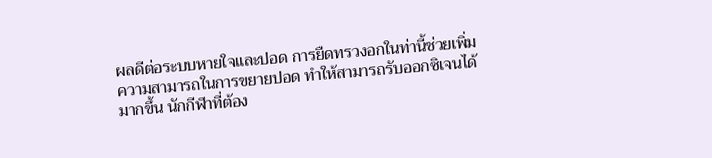ผลดีต่อระบบหายใจและปอด การยืดทรวงอกในท่านี้ช่วยเพิ่มความสามารถในการขยายปอด ทำให้สามารถรับออกซิเจนได้มากขึ้น นักกีฬาที่ต้อง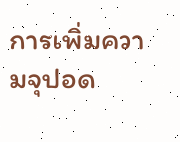การเพิ่มความจุปอด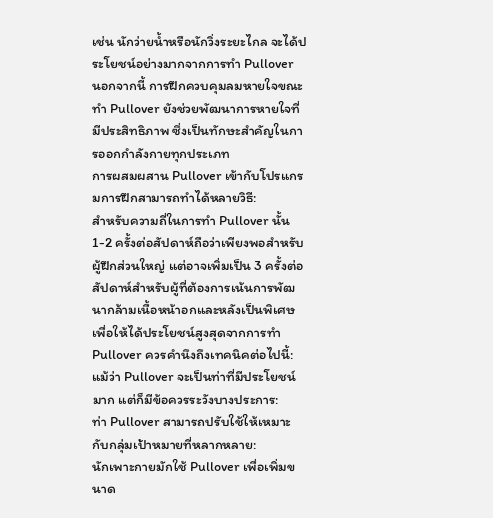เช่น นักว่ายน้ำหรือนักวิ่งระยะไกล จะได้ประโยชน์อย่างมากจากการทำ Pullover
นอกจากนี้ การฝึกควบคุมลมหายใจขณะทำ Pullover ยังช่วยพัฒนาการหายใจที่มีประสิทธิภาพ ซึ่งเป็นทักษะสำคัญในการออกกำลังกายทุกประเภท
การผสมผสาน Pullover เข้ากับโปรแกรมการฝึกสามารถทำได้หลายวิธี:
สำหรับความถี่ในการทำ Pullover นั้น 1-2 ครั้งต่อสัปดาห์ถือว่าเพียงพอสำหรับผู้ฝึกส่วนใหญ่ แต่อาจเพิ่มเป็น 3 ครั้งต่อสัปดาห์สำหรับผู้ที่ต้องการเน้นการพัฒนากล้ามเนื้อหน้าอกและหลังเป็นพิเศษ
เพื่อให้ได้ประโยชน์สูงสุดจากการทำ Pullover ควรคำนึงถึงเทคนิคต่อไปนี้:
แม้ว่า Pullover จะเป็นท่าที่มีประโยชน์มาก แต่ก็มีข้อควรระวังบางประการ:
ท่า Pullover สามารถปรับใช้ให้เหมาะกับกลุ่มเป้าหมายที่หลากหลาย:
นักเพาะกายมักใช้ Pullover เพื่อเพิ่มขนาด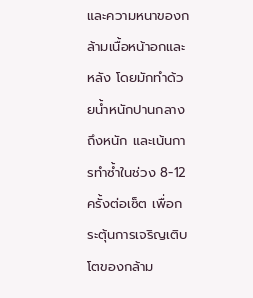และความหนาของกล้ามเนื้อหน้าอกและหลัง โดยมักทำด้วยน้ำหนักปานกลางถึงหนัก และเน้นการทำซ้ำในช่วง 8-12 ครั้งต่อเซ็ต เพื่อกระตุ้นการเจริญเติบโตของกล้าม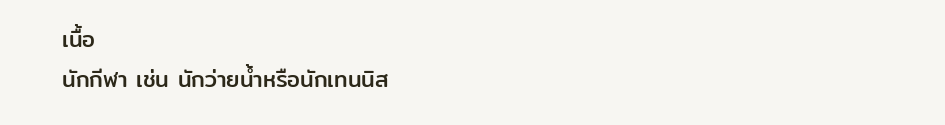เนื้อ
นักกีฬา เช่น นักว่ายน้ำหรือนักเทนนิส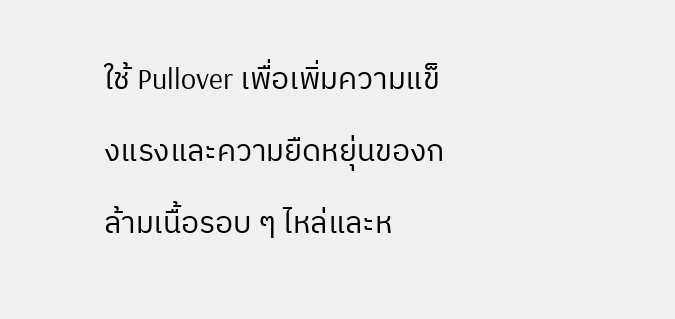ใช้ Pullover เพื่อเพิ่มความแข็งแรงและความยืดหยุ่นของกล้ามเนื้อรอบ ๆ ไหล่และห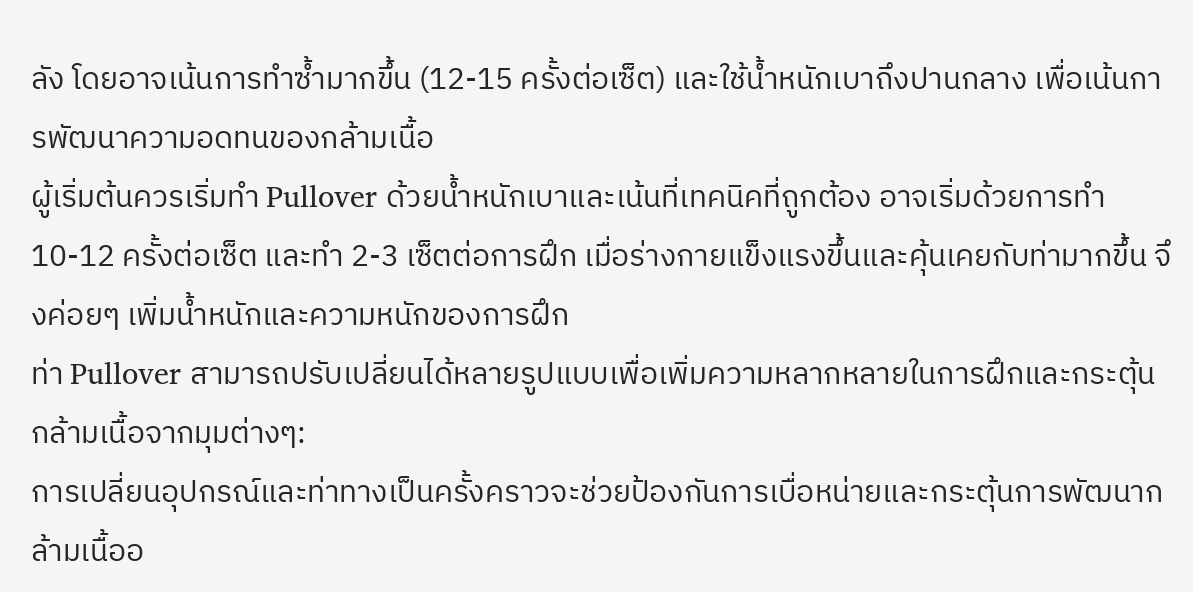ลัง โดยอาจเน้นการทำซ้ำมากขึ้น (12-15 ครั้งต่อเซ็ต) และใช้น้ำหนักเบาถึงปานกลาง เพื่อเน้นการพัฒนาความอดทนของกล้ามเนื้อ
ผู้เริ่มต้นควรเริ่มทำ Pullover ด้วยน้ำหนักเบาและเน้นที่เทคนิคที่ถูกต้อง อาจเริ่มด้วยการทำ 10-12 ครั้งต่อเซ็ต และทำ 2-3 เซ็ตต่อการฝึก เมื่อร่างกายแข็งแรงขึ้นและคุ้นเคยกับท่ามากขึ้น จึงค่อยๆ เพิ่มน้ำหนักและความหนักของการฝึก
ท่า Pullover สามารถปรับเปลี่ยนได้หลายรูปแบบเพื่อเพิ่มความหลากหลายในการฝึกและกระตุ้นกล้ามเนื้อจากมุมต่างๆ:
การเปลี่ยนอุปกรณ์และท่าทางเป็นครั้งคราวจะช่วยป้องกันการเบื่อหน่ายและกระตุ้นการพัฒนากล้ามเนื้ออ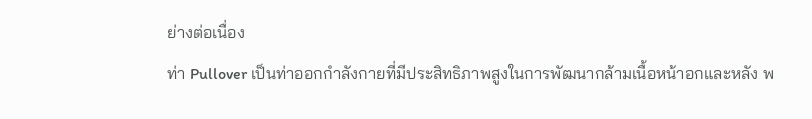ย่างต่อเนื่อง
ท่า Pullover เป็นท่าออกกำลังกายที่มีประสิทธิภาพสูงในการพัฒนากล้ามเนื้อหน้าอกและหลัง พ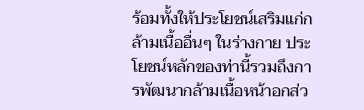ร้อมทั้งให้ประโยชน์เสริมแก่กล้ามเนื้ออื่นๆ ในร่างกาย ประโยชน์หลักของท่านี้รวมถึงการพัฒนากล้ามเนื้อหน้าอกส่ว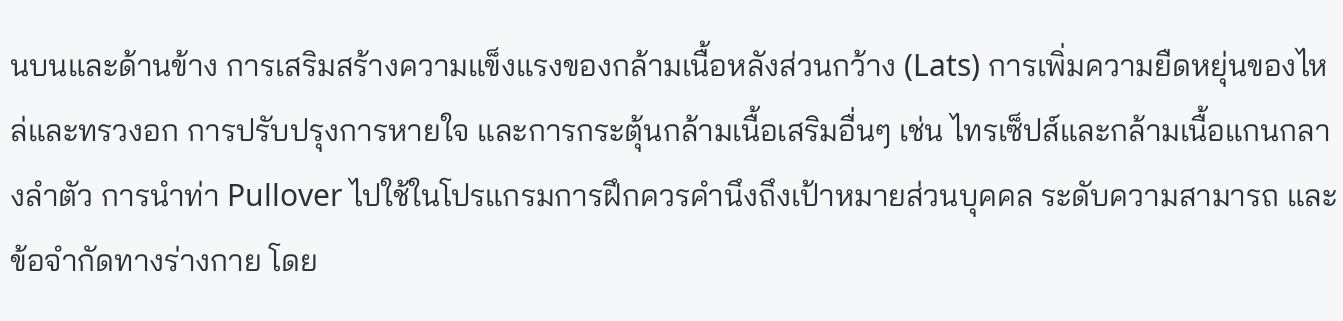นบนและด้านข้าง การเสริมสร้างความแข็งแรงของกล้ามเนื้อหลังส่วนกว้าง (Lats) การเพิ่มความยืดหยุ่นของไหล่และทรวงอก การปรับปรุงการหายใจ และการกระตุ้นกล้ามเนื้อเสริมอื่นๆ เช่น ไทรเซ็ปส์และกล้ามเนื้อแกนกลางลำตัว การนำท่า Pullover ไปใช้ในโปรแกรมการฝึกควรคำนึงถึงเป้าหมายส่วนบุคคล ระดับความสามารถ และข้อจำกัดทางร่างกาย โดย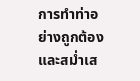การทำท่าอย่างถูกต้องและสม่ำเส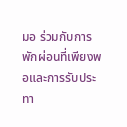มอ ร่วมกับการพักผ่อนที่เพียงพอและการรับประทา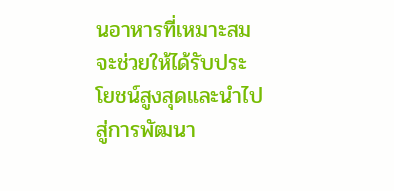นอาหารที่เหมาะสม จะช่วยให้ได้รับประโยชน์สูงสุดและนำไปสู่การพัฒนา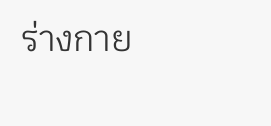ร่างกาย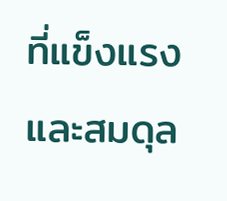ที่แข็งแรงและสมดุล